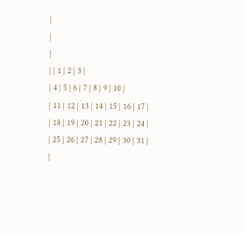|
|
|
| | 1 | 2 | 3 |
| 4 | 5 | 6 | 7 | 8 | 9 | 10 |
| 11 | 12 | 13 | 14 | 15 | 16 | 17 |
| 18 | 19 | 20 | 21 | 22 | 23 | 24 |
| 25 | 26 | 27 | 28 | 29 | 30 | 31 |
|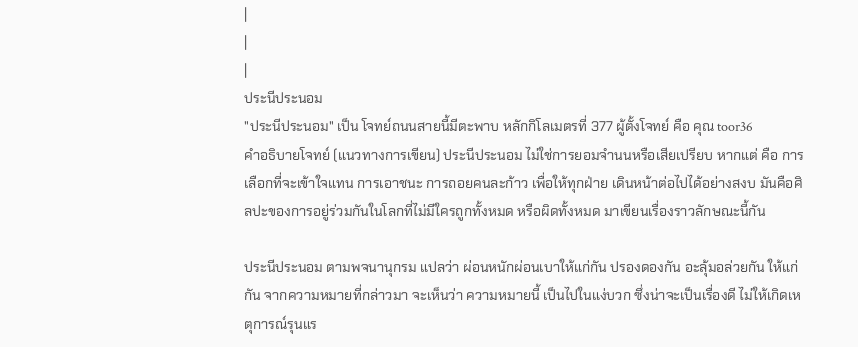|
|
|
ประนีประนอม
"ประนีประนอม" เป็น โจทย์ถนนสายนี้มีตะพาบ หลักกิโลเมตรที่ 377 ผู้ตั้งโจทย์ คือ คุณ toor36
คำอธิบายโจทย์ (แนวทางการเขียน) ประนีประนอม ไม่ใช่การยอมจำนนหรือเสียเปรียบ หากแต่ คือ การเลือกที่จะเข้าใจแทน การเอาชนะ การถอยคนละก้าว เพื่อให้ทุกฝ่าย เดินหน้าต่อไปได้อย่างสงบ มันคือศิลปะของการอยู่ร่วมกันในโลกที่ไม่มีใครถูกทั้งหมด หรือผิดทั้งหมด มาเขียนเรื่องราวลักษณะนี้กัน

ประนีประนอม ตามพจนานุกรม แปลว่า ผ่อนหนักผ่อนเบาให้แก่กัน ปรองดองกัน อะลุ้มอล่วยกัน ให้แก่กัน จากความหมายที่กล่าวมา จะเห็นว่า ความหมายนี้ เป็นไปในแง่บวก ซึ่งน่าจะเป็นเรื่องดี ไม่ให้เกิดเหตุการณ์รุนแร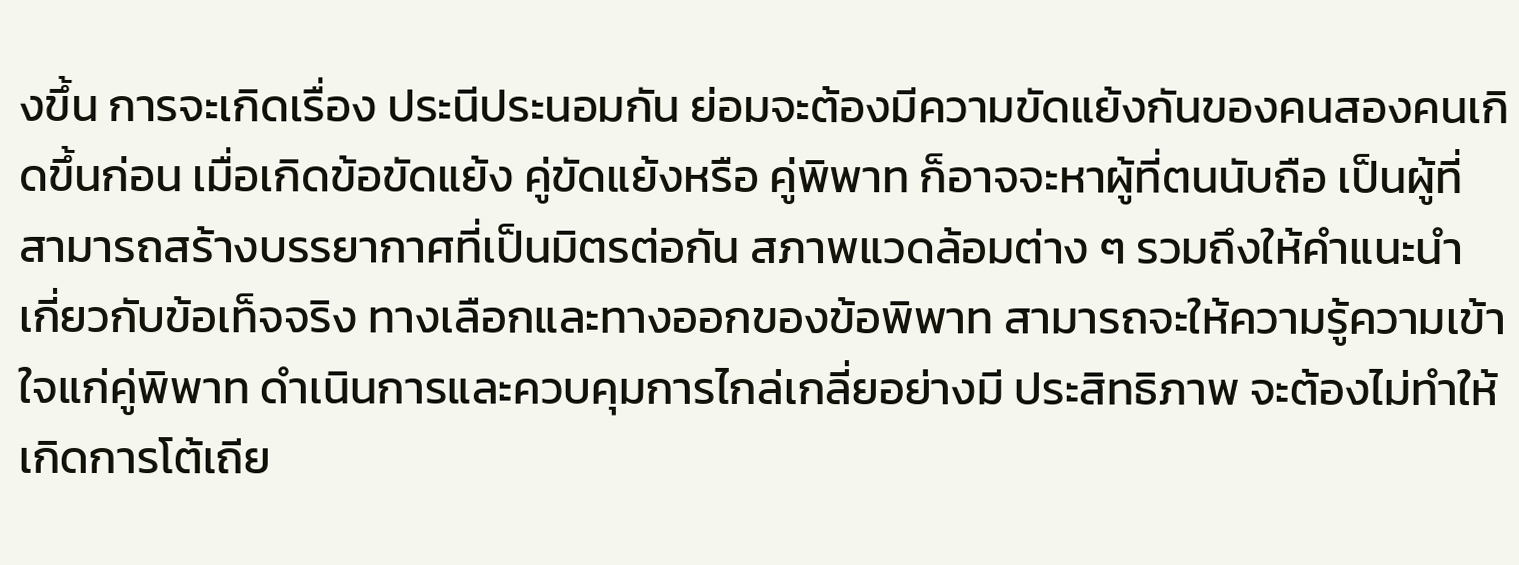งขึ้น การจะเกิดเรื่อง ประนีประนอมกัน ย่อมจะต้องมีความขัดแย้งกันของคนสองคนเกิดขึ้นก่อน เมื่อเกิดข้อขัดแย้ง คู่ขัดแย้งหรือ คู่พิพาท ก็อาจจะหาผู้ที่ตนนับถือ เป็นผู้ที่ สามารถสร้างบรรยากาศที่เป็นมิตรต่อกัน สภาพแวดล้อมต่าง ๆ รวมถึงให้คำแนะนำ เกี่ยวกับข้อเท็จจริง ทางเลือกและทางออกของข้อพิพาท สามารถจะให้ความรู้ความเข้าใจแก่คู่พิพาท ดำเนินการและควบคุมการไกล่เกลี่ยอย่างมี ประสิทธิภาพ จะต้องไม่ทำให้เกิดการโต้เถีย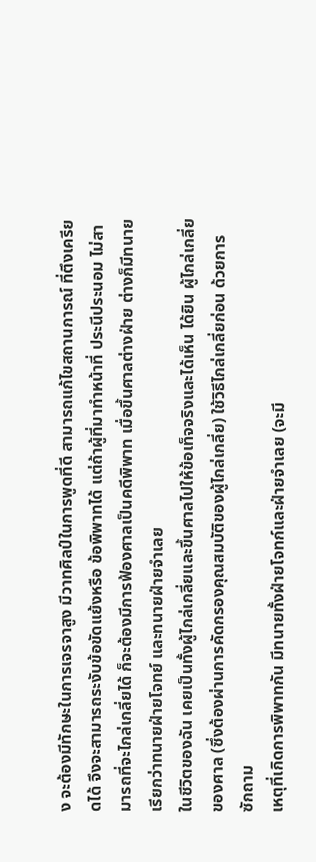ง จะต้องมีทักษะในการเจรจาสูง มีวาทศิลป์ในการพูดที่ดี สามารถแก้ไขสถานการณ์ ที่ตึงเครียดได้ จึงจะสามารถระงับข้อขัดแย้งหรือ ข้อพิพาทได้ แต่ถ้าผู้ที่มาทำหน้าที่ ประนีประนอม ไม่สามารถที่จะไกล่เกลี่ยได้ ก็จะต้องมีการฟ้องศาลเป็นคดีพิพาท เมื่อขึ้นศาลต่างฝ่าย ต่างก็มีทนาย เรียกว่าทนายฝ่ายโจทย์ และทนายฝ่ายจำเลย
ในชีวิตของฉัน เคยเป็นทั้งผู้ไกล่เกลี่ยและขึ้นศาลไปให้ข้อเท็จจริงและได้เห็น ได้ยิน ผู้ไกล่เกลี่ยของศาล (ซึ่งต้องผ่านการคัดกรองคุณสมบัติของผู้ไกล่เกลี่ย) ใช้วิธีไกล่เกลี่ยก่อน ด้วยการซักถาม
เหตุที่เกิดการพิพาทกัน มีทนายทั้งฝ่ายโจทก์และฝ่ายจำเลย (จะมี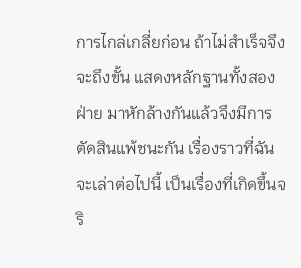การไกล่เกลี่ยก่อน ถ้าไม่สำเร็จจึงจะถึงขั้น แสดงหลักฐานทั้งสองฝ่าย มาหักล้างกันแล้วจึงมีการตัดสินแพ้ชนะกัน เรื่องราวที่ฉันจะเล่าต่อไปนี้ เป็นเรื่องที่เกิดขึ้นจริ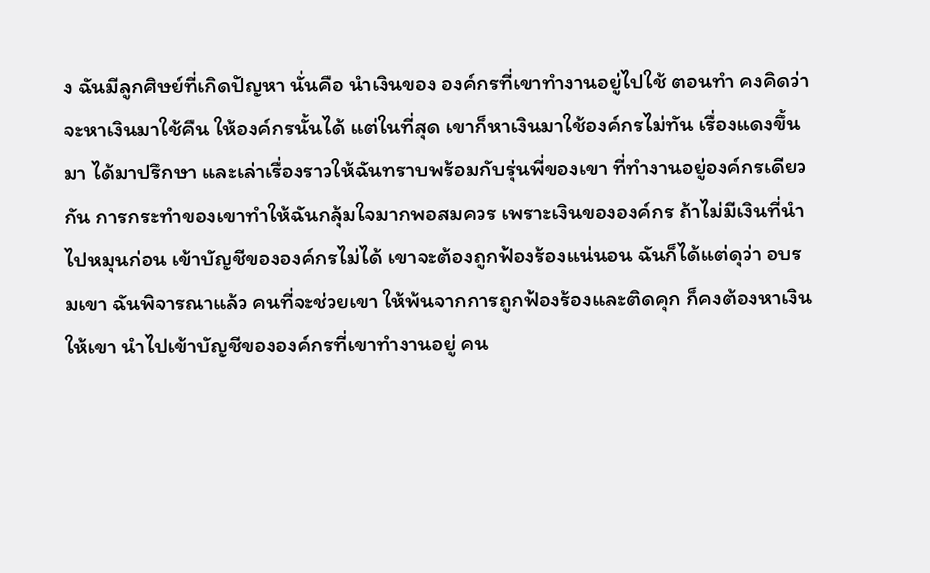ง ฉันมีลูกศิษย์ที่เกิดปัญหา นั่นคือ นำเงินของ องค์กรที่เขาทำงานอยู่ไปใช้ ตอนทำ คงคิดว่าจะหาเงินมาใช้คืน ให้องค์กรนั้นได้ แต่ในที่สุด เขาก็หาเงินมาใช้องค์กรไม่ทัน เรื่องแดงขึ้นมา ได้มาปรึกษา และเล่าเรื่องราวให้ฉันทราบพร้อมกับรุ่นพี่ของเขา ที่ทำงานอยู่องค์กรเดียวกัน การกระทำของเขาทำให้ฉันกลุ้มใจมากพอสมควร เพราะเงินขององค์กร ถ้าไม่มีเงินที่นำไปหมุนก่อน เข้าบัญชีขององค์กรไม่ได้ เขาจะต้องถูกฟ้องร้องแน่นอน ฉันก็ได้แต่ดุว่า อบรมเขา ฉันพิจารณาแล้ว คนที่จะช่วยเขา ให้พ้นจากการถูกฟ้องร้องและติดคุก ก็คงต้องหาเงินให้เขา นำไปเข้าบัญชีขององค์กรที่เขาทำงานอยู่ คน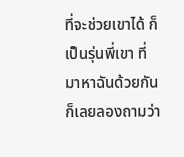ที่จะช่วยเขาได้ ก็เป็นรุ่นพี่เขา ที่มาหาฉันด้วยกัน ก็เลยลองถามว่า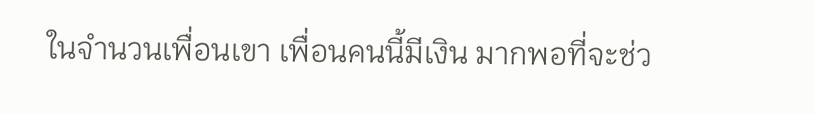ในจำนวนเพื่อนเขา เพื่อนคนนี้มีเงิน มากพอที่จะช่ว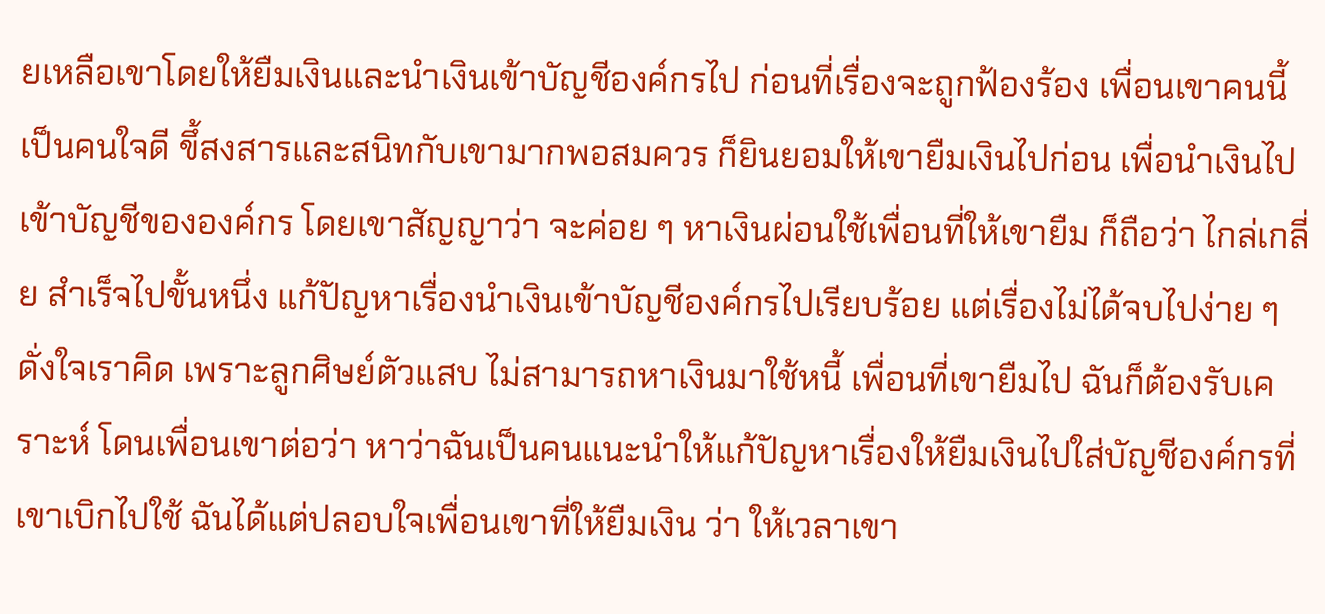ยเหลือเขาโดยให้ยืมเงินและนำเงินเข้าบัญชีองค์กรไป ก่อนที่เรื่องจะถูกฟ้องร้อง เพื่อนเขาคนนี้ เป็นคนใจดี ขึ้สงสารและสนิทกับเขามากพอสมควร ก็ยินยอมให้เขายืมเงินไปก่อน เพื่อนำเงินไปเข้าบัญชีขององค์กร โดยเขาสัญญาว่า จะค่อย ๆ หาเงินผ่อนใช้เพื่อนที่ให้เขายืม ก็ถือว่า ไกล่เกลี่ย สำเร็จไปขั้นหนึ่ง แก้ปัญหาเรื่องนำเงินเข้าบัญชีองค์กรไปเรียบร้อย แต่เรื่องไม่ได้จบไปง่าย ๆ ดั่งใจเราคิด เพราะลูกศิษย์ตัวแสบ ไม่สามารถหาเงินมาใช้หนี้ เพื่อนที่เขายืมไป ฉันก็ต้องรับเคราะห์ โดนเพื่อนเขาต่อว่า หาว่าฉันเป็นคนแนะนำให้แก้ปัญหาเรื่องให้ยืมเงินไปใส่บัญชีองค์กรที่เขาเบิกไปใช้ ฉันได้แต่ปลอบใจเพื่อนเขาที่ให้ยืมเงิน ว่า ให้เวลาเขา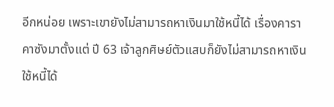อีกหน่อย เพราะเขายังไม่สามารถหาเงินมาใช้หนี้ได้ เรื่องคาราคาซังมาตั้งแต่ ปี 63 เจ้าลูกศิษย์ตัวแสบก็ยังไม่สามารถหาเงินใช้หนี้ได้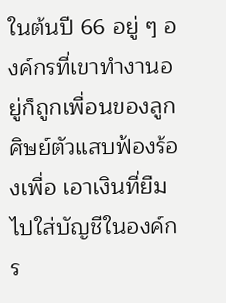ในต้นปี 66 อยู่ ๆ องค์กรที่เขาทำงานอยู่ก็ถูกเพื่อนของลูกศิษย์ตัวแสบฟ้องร้องเพื่อ เอาเงินที่ยืมไปใส่บัญชีในองค์กร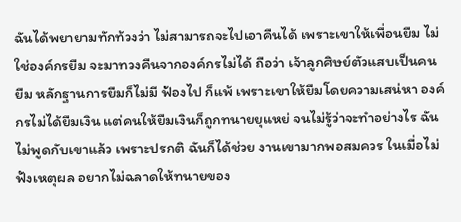ฉันได้พยายามทักท้วงว่า ไม่สามารถจะไปเอาคืนได้ เพราะเขาให้เพื่อนยืม ไม่ใช่องค์กรยืม จะมาทวงคืนจากองค์กรไม่ได้ ถือว่า เจ้าลูกศิษย์ตัวแสบเป็นคนยืม หลักฐานการยืมก็ไม่มี ฟ้องไป ก็แพ้ เพราะเขาให้ยืมโดยความเสน่หา องค์กรไม่ได้ยืมเงิน แต่คนให้ยืมเงินก็ถูกทนายยุแหย่ จนไม่รู้ว่าจะทำอย่างไร ฉันไม่พูดกับเขาแล้ว เพราะปรกติ ฉันก็ได้ช่วย งานเขามากพอสมควร ในเมื่อไม่ฟังเหตุผล อยากไม่ฉลาดให้ทนายของ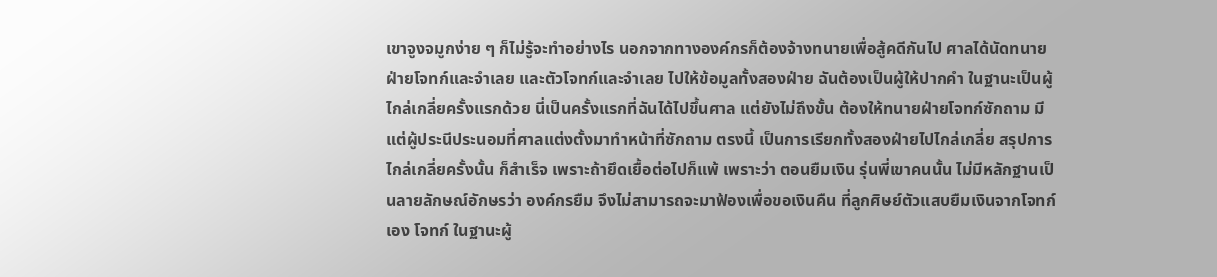เขาจูงจมูกง่าย ๆ ก็ไม่รู้จะทำอย่างไร นอกจากทางองค์กรก็ต้องจ้างทนายเพื่อสู้คดีกันไป ศาลได้นัดทนายฝ่ายโจทก์และจำเลย และตัวโจทก์และจำเลย ไปให้ข้อมูลทั้งสองฝ่าย ฉันต้องเป็นผู้ให้ปากคำ ในฐานะเป็นผู้ไกล่เกลี่ยครั้งแรกด้วย นี่เป็นครั้งแรกที่ฉันได้ไปขึ้นศาล แต่ยังไม่ถึงขั้น ต้องให้ทนายฝ่ายโจทก์ซักถาม มีแต่ผู้ประนีประนอมที่ศาลแต่งตั้งมาทำหน้าที่ซักถาม ตรงนี้ เป็นการเรียกทั้งสองฝ่ายไปไกล่เกลี่ย สรุปการไกล่เกลี่ยครั้งนั้น ก็สำเร็จ เพราะถ้ายึดเยื้อต่อไปก็แพ้ เพราะว่า ตอนยืมเงิน รุ่นพี่เขาคนนั้น ไม่มีหลักฐานเป็นลายลักษณ์อักษรว่า องค์กรยืม จึงไม่สามารถจะมาฟ้องเพื่อขอเงินคืน ที่ลูกศิษย์ตัวแสบยืมเงินจากโจทก์เอง โจทก์ ในฐานะผู้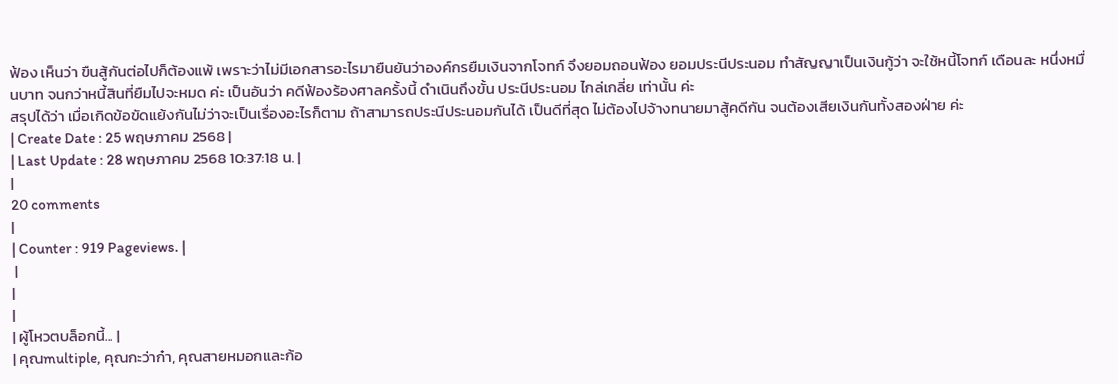ฟ้อง เห็นว่า ขืนสู้กันต่อไปก็ต้องแพ้ เพราะว่าไม่มีเอกสารอะไรมายืนยันว่าองค์กรยืมเงินจากโจทก์ จึงยอมถอนฟ้อง ยอมประนีประนอม ทำสัญญาเป็นเงินกู้ว่า จะใช้หนี้โจทก์ เดือนละ หนึ่งหมื่นบาท จนกว่าหนี้สินที่ยืมไปจะหมด ค่ะ เป็นอันว่า คดีฟ้องร้องศาลครั้งนี้ ดำเนินถึงขั้น ประนีประนอม ไกล่เกลี่ย เท่านั้น ค่ะ
สรุปได้ว่า เมื่อเกิดข้อขัดแย้งกันไม่ว่าจะเป็นเรื่องอะไรก็ตาม ถ้าสามารถประนีประนอมกันได้ เป็นดีที่สุด ไม่ต้องไปจ้างทนายมาสู้คดีกัน จนต้องเสียเงินกันทั้งสองฝ่าย ค่ะ
| Create Date : 25 พฤษภาคม 2568 |
| Last Update : 28 พฤษภาคม 2568 10:37:18 น. |
|
20 comments
|
| Counter : 919 Pageviews. |
 |
|
|
| ผู้โหวตบล็อกนี้... |
| คุณmultiple, คุณกะว่าก๋า, คุณสายหมอกและก้อ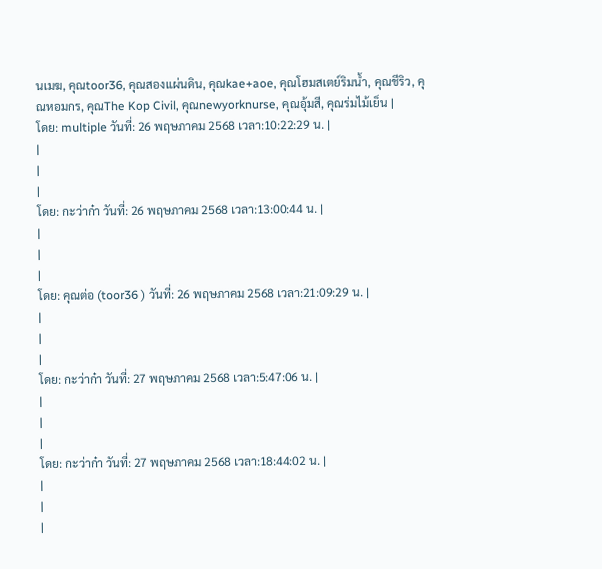นเมฆ, คุณtoor36, คุณสองแผ่นดิน, คุณkae+aoe, คุณโฮมสเตย์ริมน้ำ, คุณชีริว, คุณหอมกร, คุณThe Kop Civil, คุณnewyorknurse, คุณอุ้มสี, คุณร่มไม้เย็น |
โดย: multiple วันที่: 26 พฤษภาคม 2568 เวลา:10:22:29 น. |
|
|
|
โดย: กะว่าก๋า วันที่: 26 พฤษภาคม 2568 เวลา:13:00:44 น. |
|
|
|
โดย: คุณต่อ (toor36 ) วันที่: 26 พฤษภาคม 2568 เวลา:21:09:29 น. |
|
|
|
โดย: กะว่าก๋า วันที่: 27 พฤษภาคม 2568 เวลา:5:47:06 น. |
|
|
|
โดย: กะว่าก๋า วันที่: 27 พฤษภาคม 2568 เวลา:18:44:02 น. |
|
|
|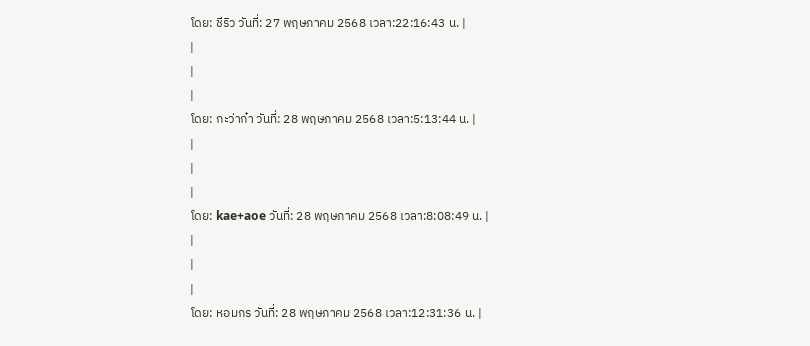โดย: ชีริว วันที่: 27 พฤษภาคม 2568 เวลา:22:16:43 น. |
|
|
|
โดย: กะว่าก๋า วันที่: 28 พฤษภาคม 2568 เวลา:5:13:44 น. |
|
|
|
โดย: kae+aoe วันที่: 28 พฤษภาคม 2568 เวลา:8:08:49 น. |
|
|
|
โดย: หอมกร วันที่: 28 พฤษภาคม 2568 เวลา:12:31:36 น. |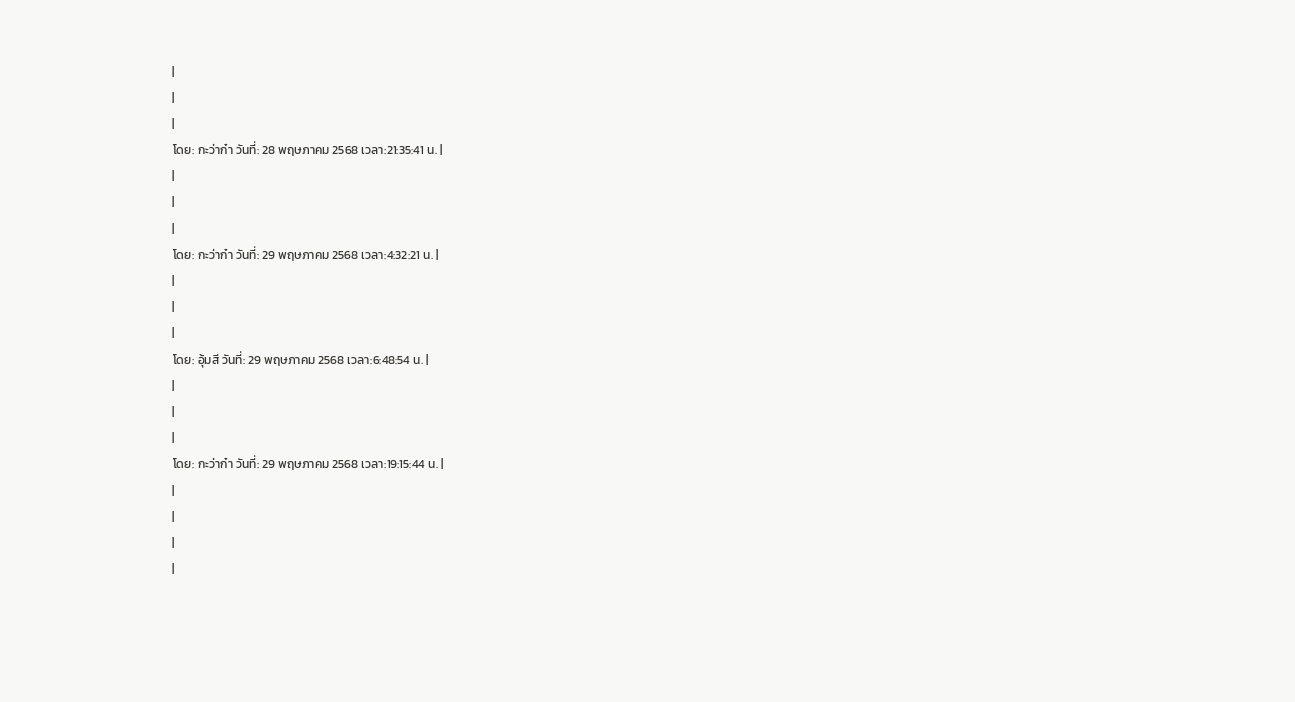|
|
|
โดย: กะว่าก๋า วันที่: 28 พฤษภาคม 2568 เวลา:21:35:41 น. |
|
|
|
โดย: กะว่าก๋า วันที่: 29 พฤษภาคม 2568 เวลา:4:32:21 น. |
|
|
|
โดย: อุ้มสี วันที่: 29 พฤษภาคม 2568 เวลา:6:48:54 น. |
|
|
|
โดย: กะว่าก๋า วันที่: 29 พฤษภาคม 2568 เวลา:19:15:44 น. |
|
|
|
|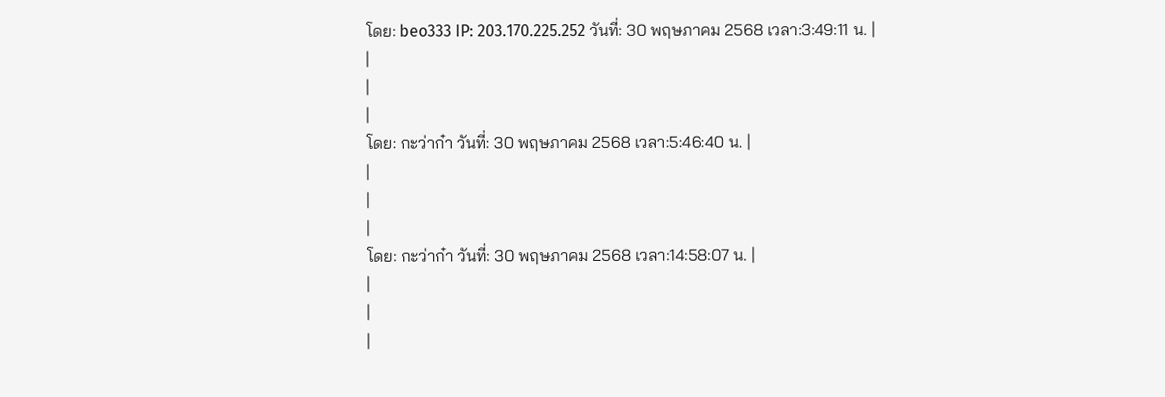โดย: beo333 IP: 203.170.225.252 วันที่: 30 พฤษภาคม 2568 เวลา:3:49:11 น. |
|
|
|
โดย: กะว่าก๋า วันที่: 30 พฤษภาคม 2568 เวลา:5:46:40 น. |
|
|
|
โดย: กะว่าก๋า วันที่: 30 พฤษภาคม 2568 เวลา:14:58:07 น. |
|
|
|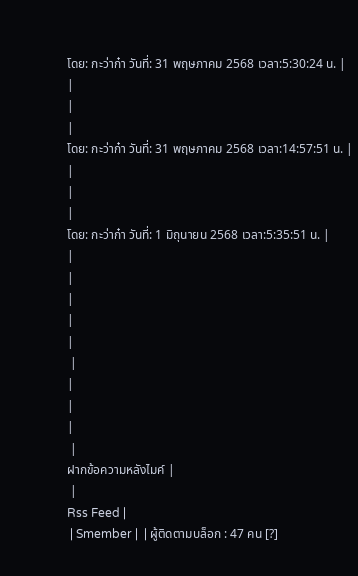โดย: กะว่าก๋า วันที่: 31 พฤษภาคม 2568 เวลา:5:30:24 น. |
|
|
|
โดย: กะว่าก๋า วันที่: 31 พฤษภาคม 2568 เวลา:14:57:51 น. |
|
|
|
โดย: กะว่าก๋า วันที่: 1 มิถุนายน 2568 เวลา:5:35:51 น. |
|
|
|
|
|
 |
|
|
|
 |
ฝากข้อความหลังไมค์ |
 |
Rss Feed |
 | Smember |  | ผู้ติดตามบล็อก : 47 คน [?]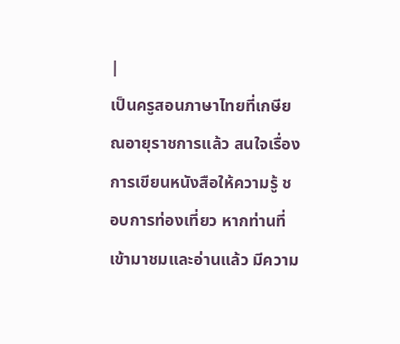|
เป็นครูสอนภาษาไทยที่เกษียณอายุราชการแล้ว สนใจเรื่องการเขียนหนังสือให้ความรู้ ชอบการท่องเที่ยว หากท่านที่เข้ามาชมและอ่านแล้ว มีความ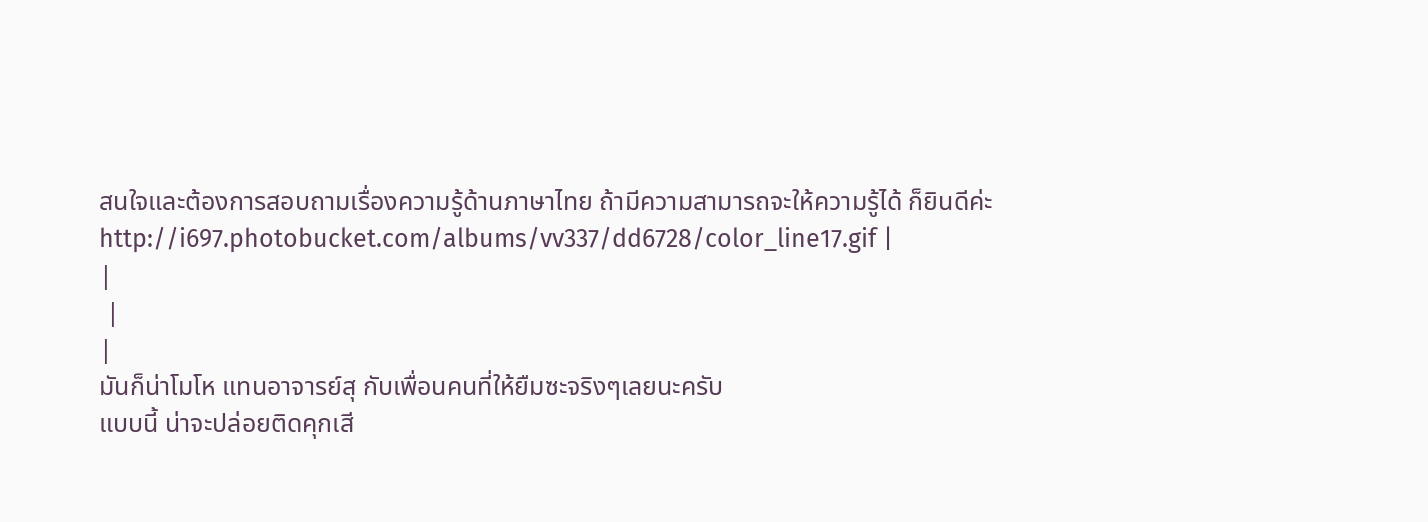สนใจและต้องการสอบถามเรื่องความรู้ด้านภาษาไทย ถ้ามีความสามารถจะให้ความรู้ได้ ก็ยินดีค่ะ
http://i697.photobucket.com/albums/vv337/dd6728/color_line17.gif |
|
 |
|
มันก็น่าโมโห แทนอาจารย์สุ กับเพื่อนคนที่ให้ยืมซะจริงๆเลยนะครับ
แบบนี้ น่าจะปล่อยติดคุกเสี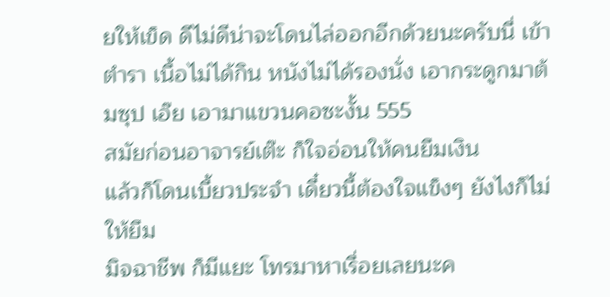ยให้เข็ด ดีไม่ดีน่าจะโดนไล่ออกอีกด้วยนะครับนี่ เข้าตำรา เนื้อไม่ได้กิน หนังไม่ได้รองนั่ง เอากระดูกมาต้มซุป เอ๊ย เอามาแขวนคอซะงั้น 555
สมัยก่อนอาจารย์เต๊ะ ก็ใจอ่อนให้คนยืมเงิน
แล้วก็โดนเบี้ยวประจำ เดี๋ยวนี้ต้องใจแข็งๆ ยังไงก็ไม่ให้ยืม
มิจฉาชีพ ก็มีแยะ โทรมาหาเรื่อยเลยนะค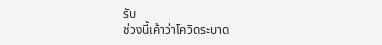รับ
ช่วงนี้เค้าว่าโควิดระบาด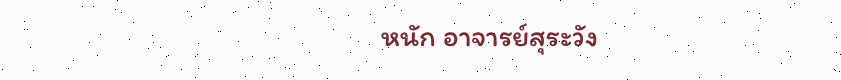หนัก อาจารย์สุระวัง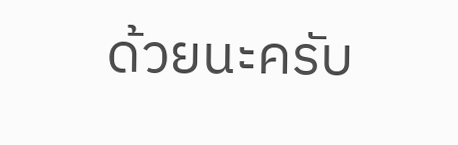ด้วยนะครับ